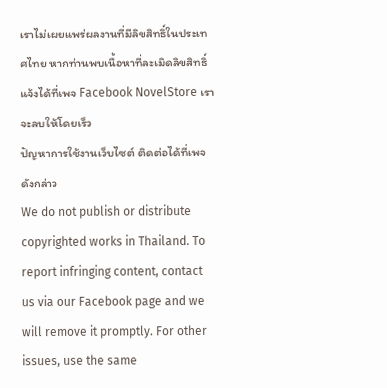เราไม่เผยแพร่ผลงานที่มีลิขสิทธิ์ในประเทศไทย หากท่านพบเนื้อหาที่ละเมิดลิขสิทธิ์ แจ้งได้ที่เพจ Facebook NovelStore เราจะลบให้โดยเร็ว
ปัญหาการใช้งานเว็บไซต์ ติดต่อได้ที่เพจดังกล่าว
We do not publish or distribute copyrighted works in Thailand. To report infringing content, contact us via our Facebook page and we will remove it promptly. For other issues, use the same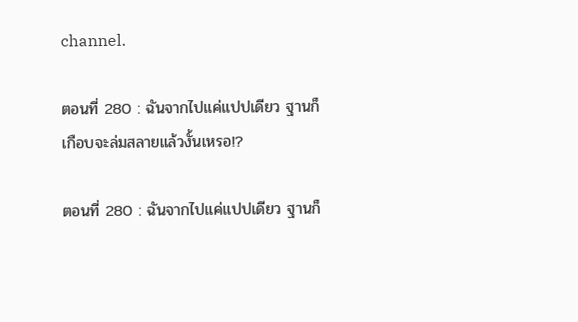channel.

ตอนที่ 280 : ฉันจากไปแค่แปปเดียว ฐานก็เกือบจะล่มสลายแล้วงั้นเหรอ!?

ตอนที่ 280 : ฉันจากไปแค่แปปเดียว ฐานก็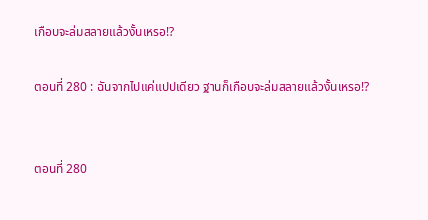เกือบจะล่มสลายแล้วงั้นเหรอ!?

ตอนที่ 280 : ฉันจากไปแค่แปปเดียว ฐานก็เกือบจะล่มสลายแล้วงั้นเหรอ!?


ตอนที่ 280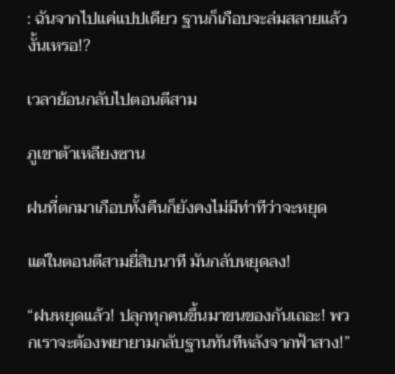: ฉันจากไปแค่แปปเดียว ฐานก็เกือบจะล่มสลายแล้วงั้นเหรอ!?

เวลาย้อนกลับไปตอนตีสาม

ภูเขาต้าเหลียงซาน

ฝนที่ตกมาเกือบทั้งคืนก็ยังคงไม่มีท่าทีว่าจะหยุด

แต่ในตอนตีสามยี่สิบนาที มันกลับหยุดลง!

“ฝนหยุดแล้ว! ปลุกทุกคนขึ้นมาขนของกันเถอะ! พวกเราจะต้องพยายามกลับฐานทันทีหลังจากฟ้าสาง!”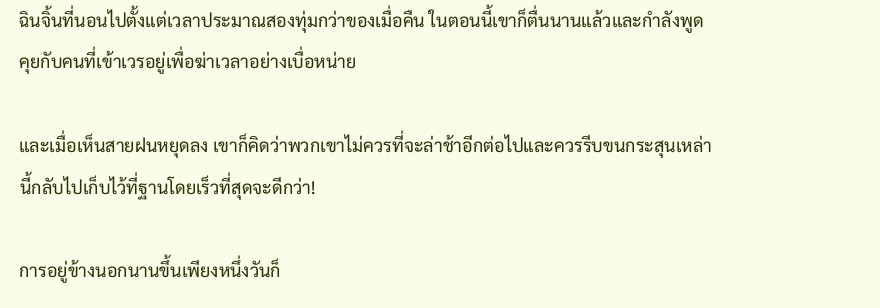ฉินจิ้นที่นอนไปตั้งแต่เวลาประมาณสองทุ่มกว่าของเมื่อคืน ในตอนนี้เขาก็ตื่นนานแล้วและกำลังพูดคุยกับคนที่เข้าเวรอยู่เพื่อฆ่าเวลาอย่างเบื่อหน่าย

และเมื่อเห็นสายฝนหยุดลง เขาก็คิดว่าพวกเขาไม่ควรที่จะล่าช้าอีกต่อไปและควรรีบขนกระสุนเหล่านี้กลับไปเก็บไว้ที่ฐานโดยเร็วที่สุดจะดีกว่า!

การอยู่ข้างนอกนานขึ้นเพียงหนึ่งวันก็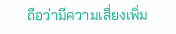ถือว่ามีความเสี่ยงเพิ่ม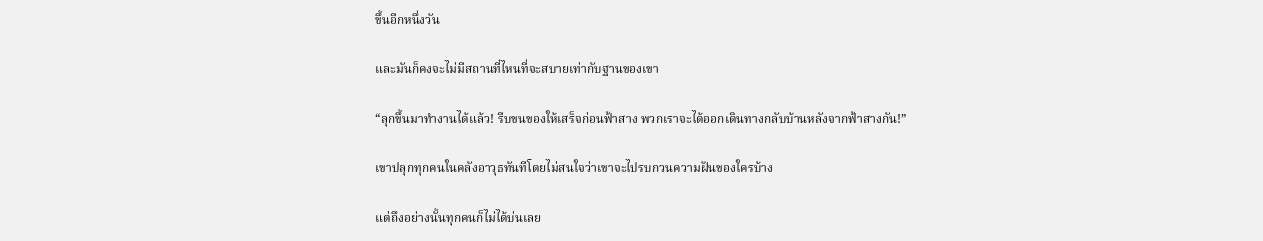ขึ้นอีกหนึ่งวัน

และมันก็คงจะไม่มีสถานที่ไหนที่จะสบายเท่ากับฐานของเขา

“ลุกขึ้นมาทำงานได้แล้ว! รีบขนของให้เสร็จก่อนฟ้าสาง พวกเราจะได้ออกเดินทางกลับบ้านหลังจากฟ้าสางกัน!”

เขาปลุกทุกคนในคลังอาวุธทันทีโดยไม่สนใจว่าเขาจะไปรบกวนความฝันของใครบ้าง

แต่ถึงอย่างนั้นทุกคนก็ไม่ได้บ่นเลย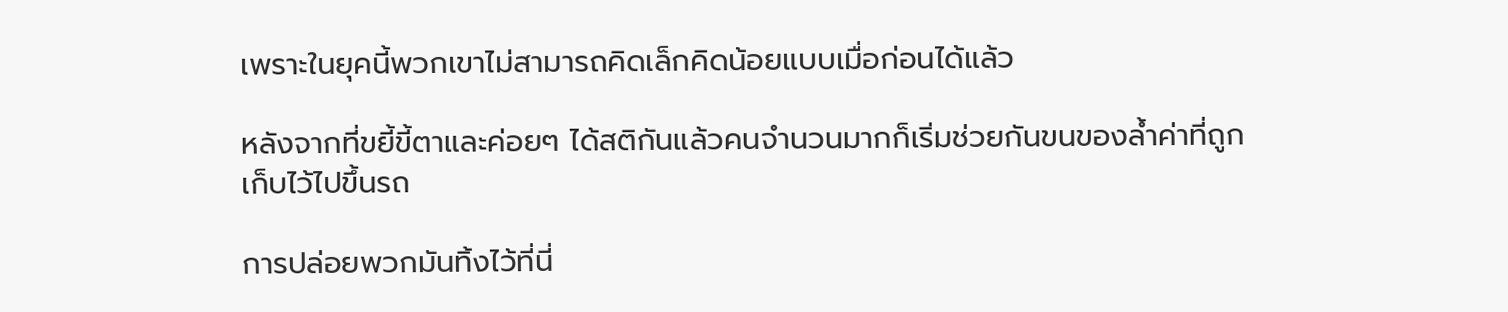เพราะในยุคนี้พวกเขาไม่สามารถคิดเล็กคิดน้อยแบบเมื่อก่อนได้แล้ว

หลังจากที่ขยี้ขี้ตาและค่อยๆ ได้สติกันแล้วคนจำนวนมากก็เริ่มช่วยกันขนของล้ำค่าที่ถูกเก็บไว้ไปขึ้นรถ

การปล่อยพวกมันทิ้งไว้ที่นี่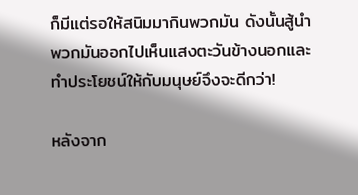ก็มีแต่รอให้สนิมมากินพวกมัน ดังนั้นสู้นำพวกมันออกไปเห็นแสงตะวันข้างนอกและทำประโยชน์ให้กับมนุษย์จึงจะดีกว่า!

หลังจาก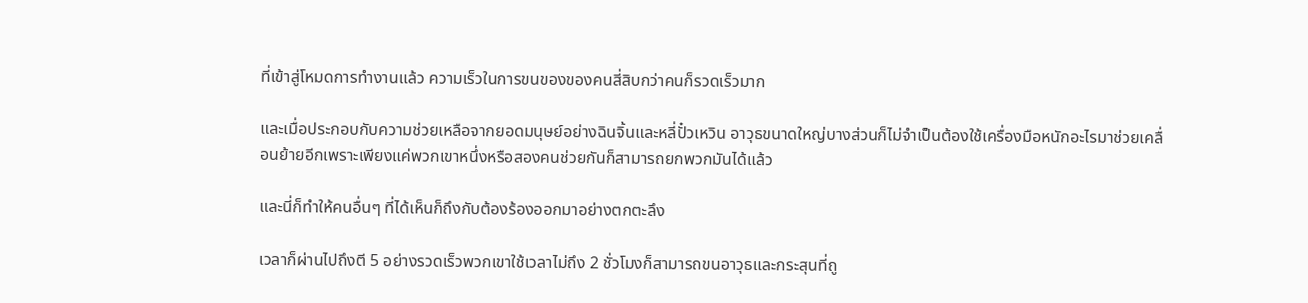ที่เข้าสู่โหมดการทำงานแล้ว ความเร็วในการขนของของคนสี่สิบกว่าคนก็รวดเร็วมาก

และเมื่อประกอบกับความช่วยเหลือจากยอดมนุษย์อย่างฉินจิ้นและหลี่ปั๋วเหวิน อาวุธขนาดใหญ่บางส่วนก็ไม่จำเป็นต้องใช้เครื่องมือหนักอะไรมาช่วยเคลื่อนย้ายอีกเพราะเพียงแค่พวกเขาหนึ่งหรือสองคนช่วยกันก็สามารถยกพวกมันได้แล้ว

และนี่ก็ทำให้คนอื่นๆ ที่ได้เห็นก็ถึงกับต้องร้องออกมาอย่างตกตะลึง

เวลาก็ผ่านไปถึงตี 5 อย่างรวดเร็วพวกเขาใช้เวลาไม่ถึง 2 ชั่วโมงก็สามารถขนอาวุธและกระสุนที่ถู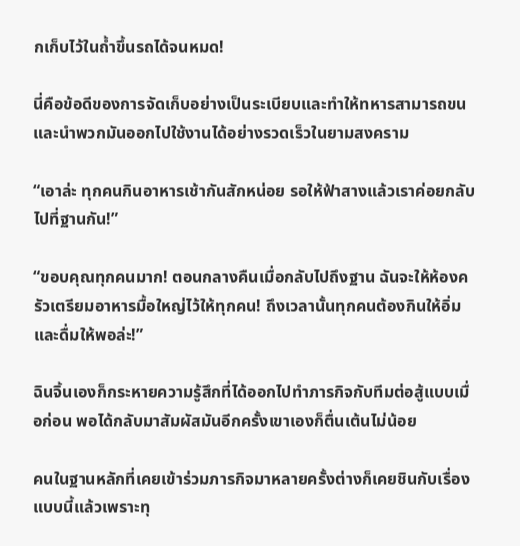กเก็บไว้ในถ้ำขึ้นรถได้จนหมด!

นี่คือข้อดีของการจัดเก็บอย่างเป็นระเบียบและทำให้ทหารสามารถขนและนำพวกมันออกไปใช้งานได้อย่างรวดเร็วในยามสงคราม

“เอาล่ะ ทุกคนกินอาหารเช้ากันสักหน่อย รอให้ฟ้าสางแล้วเราค่อยกลับไปที่ฐานกัน!”

“ขอบคุณทุกคนมาก! ตอนกลางคืนเมื่อกลับไปถึงฐาน ฉันจะให้ห้องครัวเตรียมอาหารมื้อใหญ่ไว้ให้ทุกคน! ถึงเวลานั้นทุกคนต้องกินให้อิ่มและดื่มให้พอล่ะ!”

ฉินจิ้นเองก็กระหายความรู้สึกที่ได้ออกไปทำภารกิจกับทีมต่อสู้แบบเมื่อก่อน พอได้กลับมาสัมผัสมันอีกครั้งเขาเองก็ตื่นเต้นไม่น้อย

คนในฐานหลักที่เคยเข้าร่วมภารกิจมาหลายครั้งต่างก็เคยชินกับเรื่องแบบนี้แล้วเพราะทุ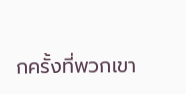กครั้งที่พวกเขา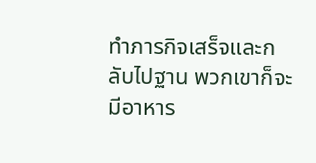ทำภารกิจเสร็จและกลับไปฐาน พวกเขาก็จะมีอาหาร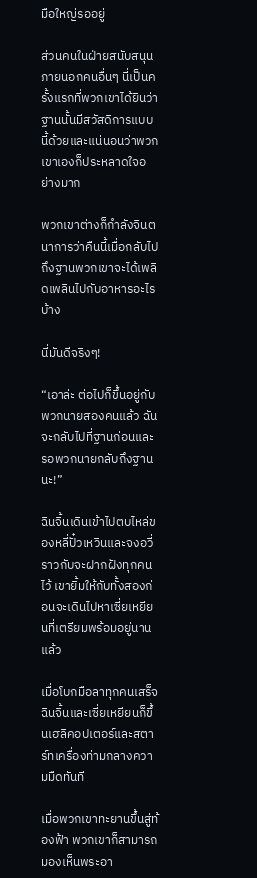มือใหญ่รออยู่

ส่วนคนในฝ่ายสนับสนุนภายนอกคนอื่นๆ นี่เป็นครั้งแรกที่พวกเขาได้ยินว่าฐานนั้นมีสวัสดิการแบบนี้ด้วยและแน่นอนว่าพวกเขาเองก็ประหลาดใจอย่างมาก

พวกเขาต่างก็กำลังจินตนาการว่าคืนนี้เมื่อกลับไปถึงฐานพวกเขาจะได้เพลิดเพลินไปกับอาหารอะไรบ้าง

นี่มันดีจริงๆ!

“เอาล่ะ ต่อไปก็ขึ้นอยู่กับพวกนายสองคนแล้ว ฉันจะกลับไปที่ฐานก่อนและรอพวกนายกลับถึงฐานนะ!”

ฉินจิ้นเดินเข้าไปตบไหล่ของหลี่ปั๋วเหวินและจงอวี่ราวกับจะฝากฝังทุกคนไว้ เขายิ้มให้กับทั้งสองก่อนจะเดินไปหาเซี่ยเหยียนที่เตรียมพร้อมอยู่นานแล้ว

เมื่อโบกมือลาทุกคนเสร็จฉินจิ้นและเซี่ยเหยียนก็ขึ้นเฮลิคอปเตอร์และสตาร์ทเครื่องท่ามกลางความมืดทันที

เมื่อพวกเขาทะยานขึ้นสู่ท้องฟ้า พวกเขาก็สามารถมองเห็นพระอา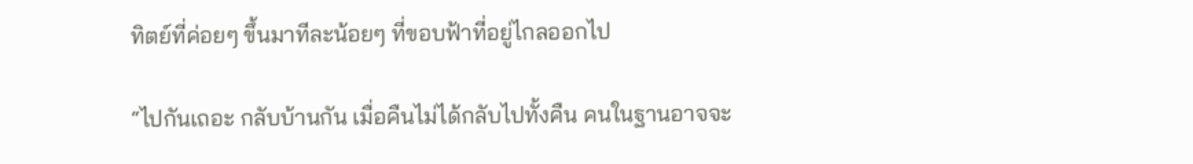ทิตย์ที่ค่อยๆ ขึ้นมาทีละน้อยๆ ที่ขอบฟ้าที่อยู่ไกลออกไป

“ไปกันเถอะ กลับบ้านกัน เมื่อคืนไม่ได้กลับไปทั้งคืน คนในฐานอาจจะ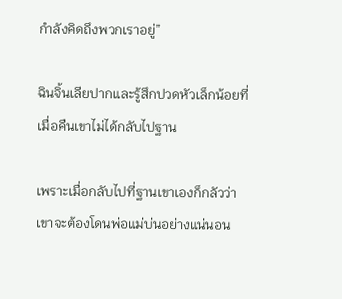กำลังคิดถึงพวกเราอยู่”

ฉินจิ้นเลียปากและรู้สึกปวดหัวเล็กน้อยที่เมื่อคืนเขาไม่ได้กลับไปฐาน

เพราะเมื่อกลับไปที่ฐานเขาเองก็กลัวว่าเขาจะต้องโดนพ่อแม่บ่นอย่างแน่นอน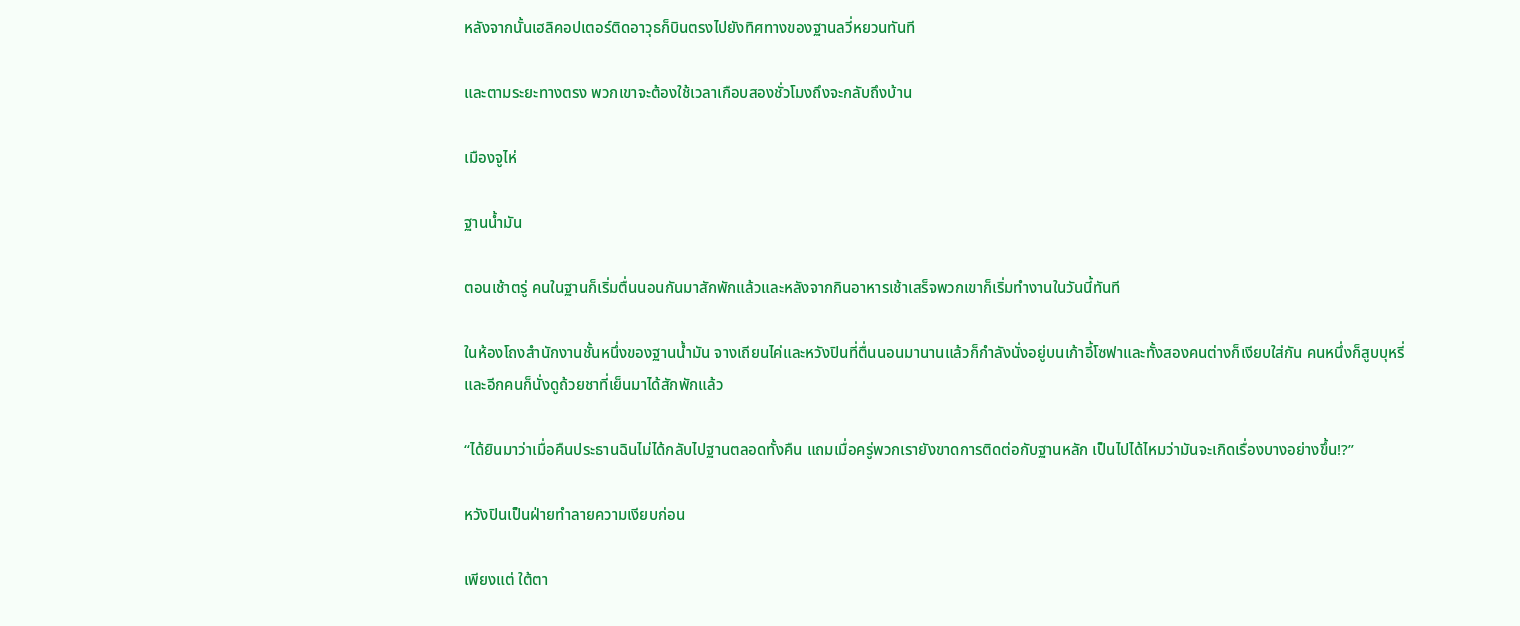หลังจากนั้นเฮลิคอปเตอร์ติดอาวุธก็บินตรงไปยังทิศทางของฐานลวี่หยวนทันที

และตามระยะทางตรง พวกเขาจะต้องใช้เวลาเกือบสองชั่วโมงถึงจะกลับถึงบ้าน

เมืองจูไห่

ฐานน้ำมัน

ตอนเช้าตรู่ คนในฐานก็เริ่มตื่นนอนกันมาสักพักแล้วและหลังจากกินอาหารเช้าเสร็จพวกเขาก็เริ่มทำงานในวันนี้ทันที

ในห้องโถงสำนักงานชั้นหนึ่งของฐานน้ำมัน จางเถียนไค่และหวังปินที่ตื่นนอนมานานแล้วก็กำลังนั่งอยู่บนเก้าอี้โซฟาและทั้งสองคนต่างก็เงียบใส่กัน คนหนึ่งก็สูบบุหรี่และอีกคนก็นั่งดูถ้วยชาที่เย็นมาได้สักพักแล้ว

“ได้ยินมาว่าเมื่อคืนประธานฉินไม่ได้กลับไปฐานตลอดทั้งคืน แถมเมื่อครู่พวกเรายังขาดการติดต่อกับฐานหลัก เป็นไปได้ไหมว่ามันจะเกิดเรื่องบางอย่างขึ้น!?”

หวังปินเป็นฝ่ายทำลายความเงียบก่อน

เพียงแต่ ใต้ตา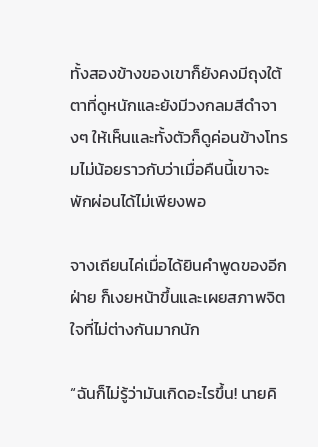ทั้งสองข้างของเขาก็ยังคงมีถุงใต้ตาที่ดูหนักและยังมีวงกลมสีดำจางๆ ให้เห็นและทั้งตัวก็ดูค่อนข้างโทรมไม่น้อยราวกับว่าเมื่อคืนนี้เขาจะพักผ่อนได้ไม่เพียงพอ

จางเถียนไค่เมื่อได้ยินคำพูดของอีกฝ่าย ก็เงยหน้าขึ้นและเผยสภาพจิตใจที่ไม่ต่างกันมากนัก

“ฉันก็ไม่รู้ว่ามันเกิดอะไรขึ้น! นายคิ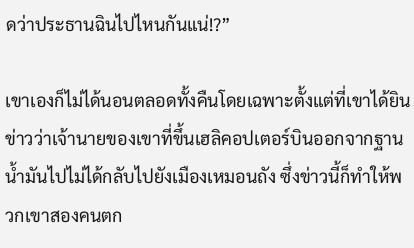ดว่าประธานฉินไปไหนกันแน่!?”

เขาเองก็ไม่ได้นอนตลอดทั้งคืนโดยเฉพาะตั้งแต่ที่เขาได้ยินข่าวว่าเจ้านายของเขาที่ขึ้นเฮลิคอปเตอร์บินออกจากฐานน้ำมันไปไม่ได้กลับไปยังเมืองเหมอนถัง ซึ่งข่าวนี้ก็ทำให้พวกเขาสองคนตก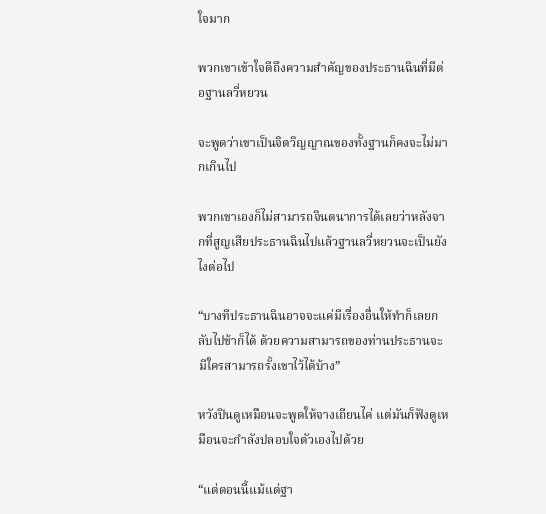ใจมาก

พวกเขาเข้าใจดีถึงความสำคัญของประธานฉินที่มีต่อฐานลวี่หยวน

จะพูดว่าเขาเป็นจิตวิญญาณของทั้งฐานก็คงจะไม่มากเกินไป

พวกเขาเองก็ไม่สามารถจินตนาการได้เลยว่าหลังจากที่สูญเสียประธานฉินไปแล้วฐานลวี่หยวนจะเป็นยังไงต่อไป

“บางทีประธานฉินอาจจะแค่มีเรื่องอื่นให้ทำก็เลยกลับไปช้าก็ได้ ด้วยความสามารถของท่านประธานจะมีใครสามารถรั้งเขาไว้ได้บ้าง”

หวังปินดูเหมือนจะพูดให้จางเถียนไค่ แต่มันก็ฟังดูเหมือนจะกำลังปลอบใจตัวเองไปด้วย

“แต่ตอนนี้แม้แต่ฐา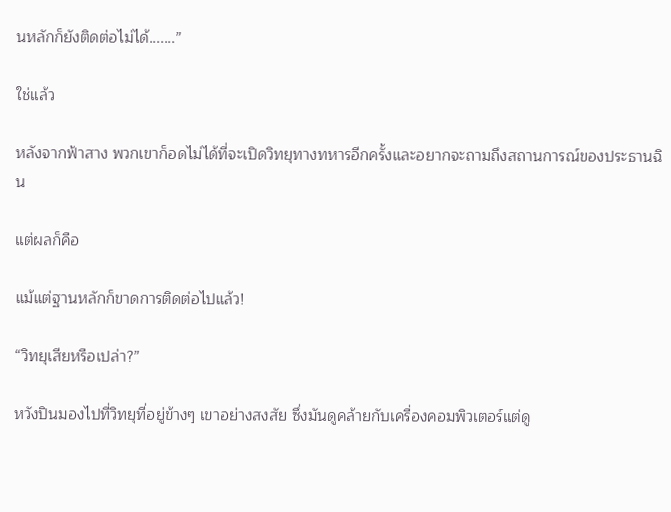นหลักก็ยังติดต่อไม่ได้.......”

ใช่แล้ว

หลังจากฟ้าสาง พวกเขาก็อดไม่ได้ที่จะเปิดวิทยุทางทหารอีกครั้งและอยากจะถามถึงสถานการณ์ของประธานฉิน

แต่ผลก็คือ

แม้แต่ฐานหลักก็ขาดการติดต่อไปแล้ว!

“วิทยุเสียหรือเปล่า?”

หวังปินมองไปที่วิทยุที่อยู่ข้างๆ เขาอย่างสงสัย ซึ่งมันดูคล้ายกับเครื่องคอมพิวเตอร์แต่ดู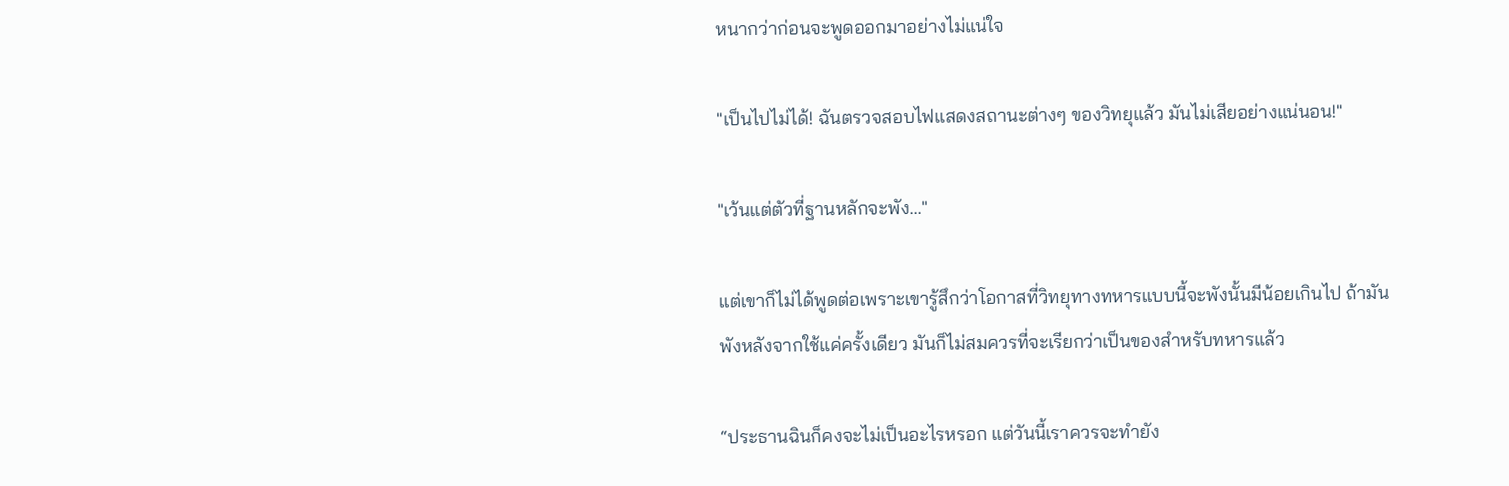หนากว่าก่อนจะพูดออกมาอย่างไม่แน่ใจ

"เป็นไปไม่ได้! ฉันตรวจสอบไฟแสดงสถานะต่างๆ ของวิทยุแล้ว มันไม่เสียอย่างแน่นอน!"

"เว้นแต่ตัวที่ฐานหลักจะพัง..."

แต่เขาก็ไม่ได้พูดต่อเพราะเขารู้สึกว่าโอกาสที่วิทยุทางทหารแบบนี้จะพังนั้นมีน้อยเกินไป ถ้ามันพังหลังจากใช้แค่ครั้งเดียว มันก็ไม่สมควรที่จะเรียกว่าเป็นของสำหรับทหารแล้ว

“ประธานฉินก็คงจะไม่เป็นอะไรหรอก แต่วันนี้เราควรจะทำยัง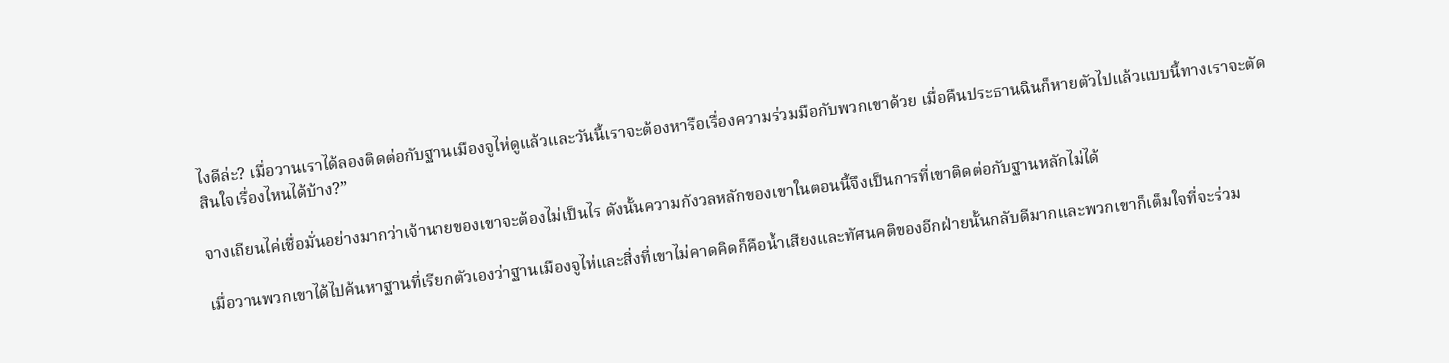ไงดีล่ะ? เมื่อวานเราได้ลองติดต่อกับฐานเมืองจูไห่ดูแล้วและวันนี้เราจะต้องหารือเรื่องความร่วมมือกับพวกเขาด้วย เมื่อคืนประธานฉินก็หายตัวไปแล้วแบบนี้ทางเราจะตัดสินใจเรื่องไหนได้บ้าง?”

จางเถียนไค่เชื่อมั่นอย่างมากว่าเจ้านายของเขาจะต้องไม่เป็นไร ดังนั้นความกังวลหลักของเขาในตอนนี้จึงเป็นการที่เขาติดต่อกับฐานหลักไม่ได้

เมื่อวานพวกเขาได้ไปค้นหาฐานที่เรียกตัวเองว่าฐานเมืองจูไห่และสิ่งที่เขาไม่คาดคิดก็คือน้ำเสียงและทัศนคติของอีกฝ่ายนั้นกลับดีมากและพวกเขาก็เต็มใจที่จะร่วม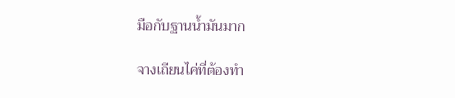มือกับฐานน้ำมันมาก

จางเถียนไค่ที่ต้องทำ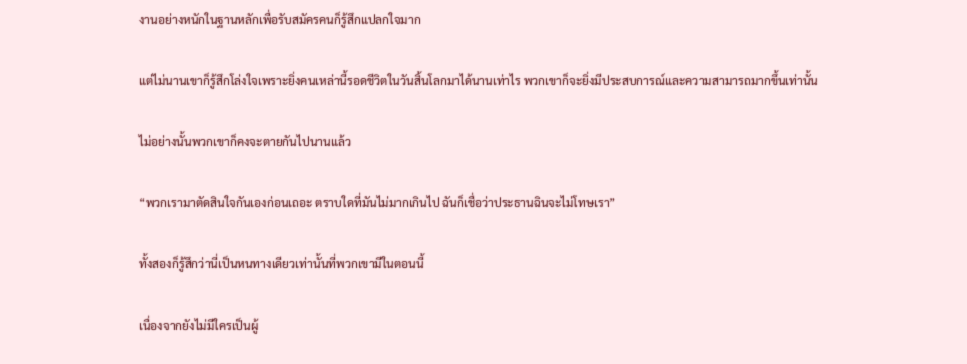งานอย่างหนักในฐานหลักเพื่อรับสมัครคนก็รู้สึกแปลกใจมาก

แต่ไม่นานเขาก็รู้สึกโล่งใจเพราะยิ่งคนเหล่านี้รอดชีวิตในวันสิ้นโลกมาได้นานเท่าไร พวกเขาก็จะยิ่งมีประสบการณ์และความสามารถมากขึ้นเท่านั้น

ไม่อย่างนั้นพวกเขาก็คงจะตายกันไปนานแล้ว

“พวกเรามาตัดสินใจกันเองก่อนเถอะ ตราบใดที่มันไม่มากเกินไป ฉันก็เชื่อว่าประธานฉินจะไม่โทษเรา”

ทั้งสองก็รู้สึกว่านี่เป็นหนทางเดียวเท่านั้นที่พวกเขามีในตอนนี้

เนื่องจากยังไม่มีใครเป็นผู้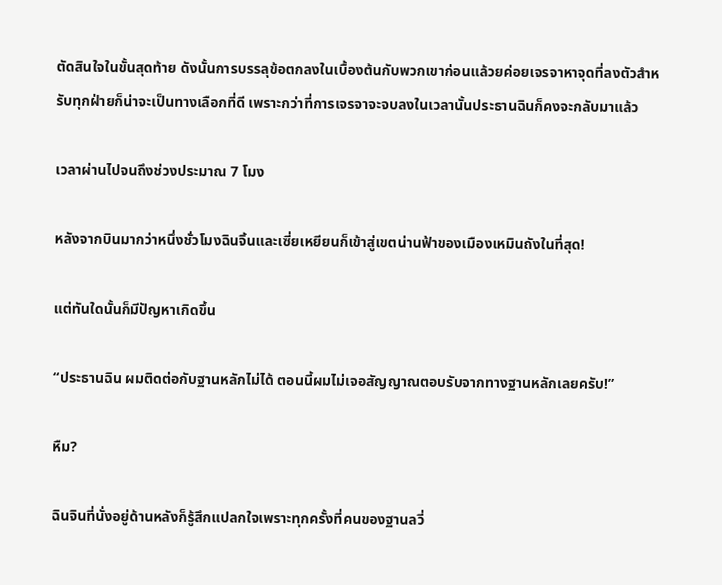ตัดสินใจในขั้นสุดท้าย ดังนั้นการบรรลุข้อตกลงในเบื้องต้นกับพวกเขาก่อนแล้วยค่อยเจรจาหาจุดที่ลงตัวสำหรับทุกฝ่ายก็น่าจะเป็นทางเลือกที่ดี เพราะกว่าที่การเจรจาจะจบลงในเวลานั้นประธานฉินก็คงจะกลับมาแล้ว

เวลาผ่านไปจนถึงช่วงประมาณ 7 โมง

หลังจากบินมากว่าหนึ่งชั่วโมงฉินจิ้นและเซี่ยเหยียนก็เข้าสู่เขตน่านฟ้าของเมืองเหมินถังในที่สุด!

แต่ทันใดนั้นก็มีปัญหาเกิดขึ้น

“ประธานฉิน ผมติดต่อกับฐานหลักไม่ได้ ตอนนี้ผมไม่เจอสัญญาณตอบรับจากทางฐานหลักเลยครับ!”

หืม?

ฉินจินที่นั่งอยู่ด้านหลังก็รู้สึกแปลกใจเพราะทุกครั้งที่คนของฐานลวี่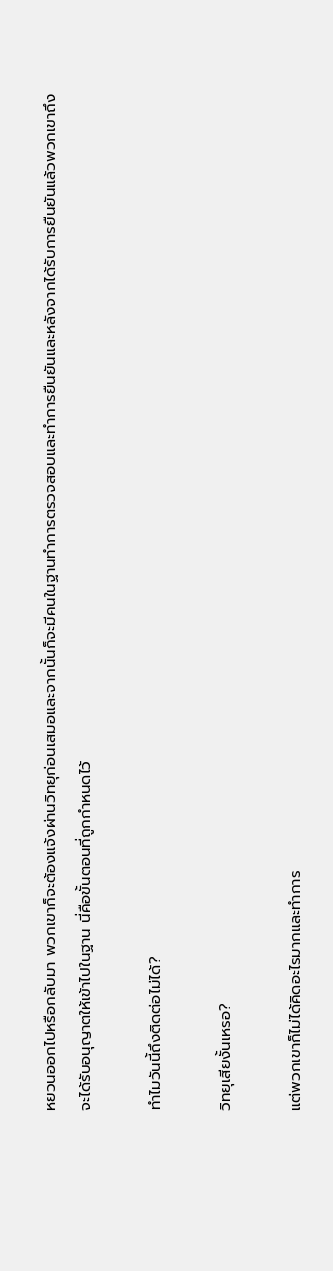หยวนออกไปหรือกลับมา พวกเขาก็จะต้องแจ้งผ่านวิทยุก่อนเสมอและจากนั้นก็จะมีคนในฐานทำการตรวจสอบและทำการยืนยันและหลังจากได้รับการยืนยันแล้วพวกเขาถึงจะได้รับอนุญาตให้เข้าไปในฐาน นี่คือขั้นตอนที่ถูกกำหนดไว้

ทำไมวันนี้ถึงติดต่อไม่ได้?

วิทยุเสียงั้นเหรอ?

แต่พวกเขาก็ไม่ได้คิดอะไรมากและทำการ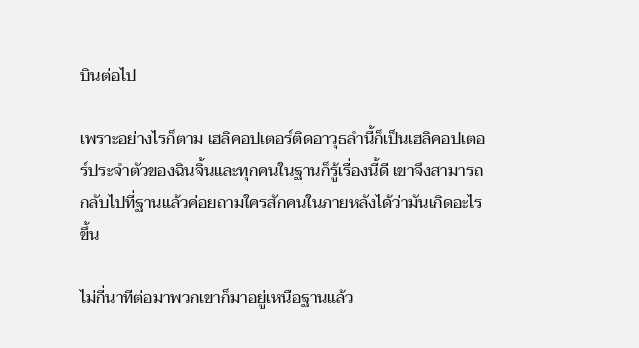บินต่อไป

เพราะอย่างไรก็ตาม เฮลิคอปเตอร์ติดอาวุธลำนี้ก็เป็นเฮลิคอปเตอร์ประจำตัวของฉินจิ้นและทุกคนในฐานก็รู้เรื่องนี้ดี เขาจึงสามารถกลับไปที่ฐานแล้วค่อยถามใครสักคนในภายหลังได้ว่ามันเกิดอะไรขึ้น

ไม่กี่นาทีต่อมาพวกเขาก็มาอยู่เหนือฐานแล้ว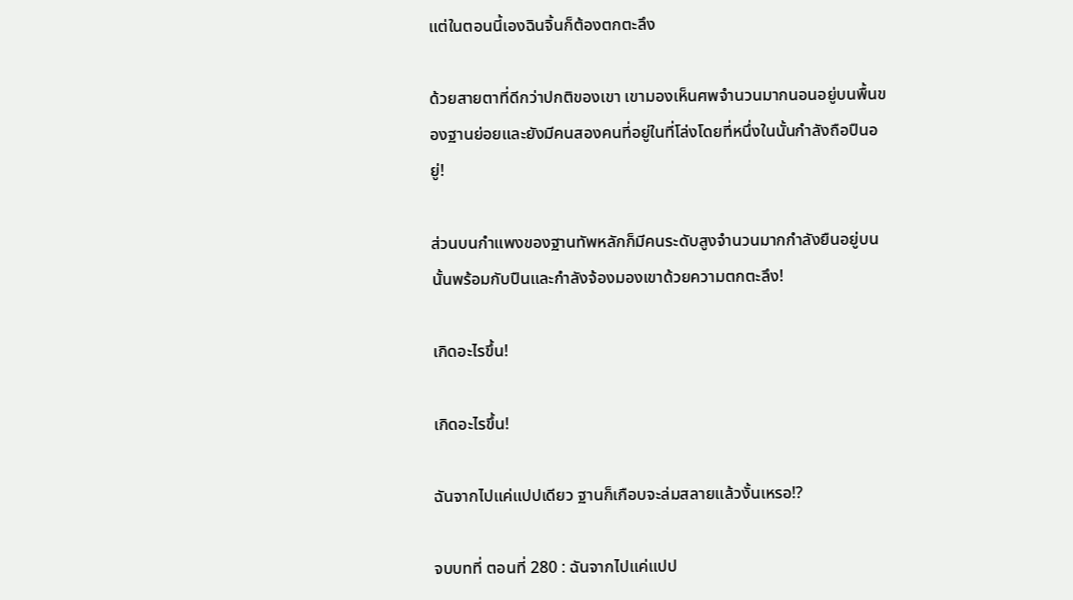แต่ในตอนนี้เองฉินจิ้นก็ต้องตกตะลึง

ด้วยสายตาที่ดีกว่าปกติของเขา เขามองเห็นศพจำนวนมากนอนอยู่บนพื้นของฐานย่อยและยังมีคนสองคนที่อยู่ในที่โล่งโดยที่หนึ่งในนั้นกำลังถือปืนอยู่!

ส่วนบนกำแพงของฐานทัพหลักก็มีคนระดับสูงจำนวนมากกำลังยืนอยู่บนนั้นพร้อมกับปืนและกำลังจ้องมองเขาด้วยความตกตะลึง!

เกิดอะไรขึ้น!

เกิดอะไรขึ้น!

ฉันจากไปแค่แปปเดียว ฐานก็เกือบจะล่มสลายแล้วงั้นเหรอ!?

จบบทที่ ตอนที่ 280 : ฉันจากไปแค่แปป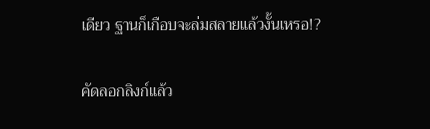เดียว ฐานก็เกือบจะล่มสลายแล้วงั้นเหรอ!?

คัดลอกลิงก์แล้ว